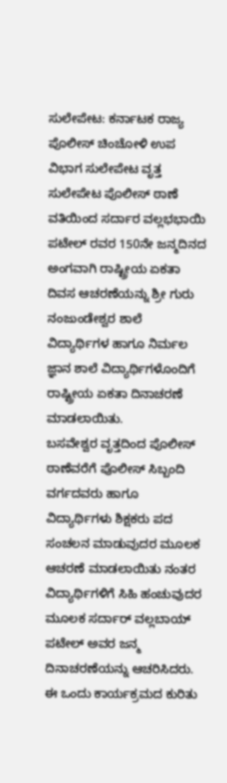ಸುಲೇಪೇಟ: ಕರ್ನಾಟಕ ರಾಜ್ಯ ಪೊಲೀಸ್ ಚಿಂಚೋಳಿ ಉಪ ವಿಭಾಗ ಸುಲೇಪೇಟ ವೃತ್ತ ಸುಲೇಪೇಟ ಪೊಲೀಸ್ ಠಾಣೆ ವತಿಯಿಂದ ಸರ್ದಾರ ವಲ್ಲಭಭಾಯಿ ಪಟೇಲ್ ರವರ 150ನೇ ಜನ್ಮದಿನದ ಅಂಗವಾಗಿ ರಾಷ್ಟ್ರೀಯ ಏಕತಾ ದಿವಸ ಆಚರಣೆಯನ್ನು ಶ್ರೀ ಗುರು ನಂಜುಂಡೇಶ್ವರ ಶಾಲೆ ವಿದ್ಯಾರ್ಥಿಗಳ ಹಾಗೂ ನಿರ್ಮಲ ಜ್ಞಾನ ಶಾಲೆ ವಿದ್ಯಾರ್ಥಿಗಳೊಂದಿಗೆ ರಾಷ್ಟ್ರೀಯ ಏಕತಾ ದಿನಾಚರಣೆ ಮಾಡಲಾಯಿತು.
ಬಸವೇಶ್ವರ ವೃತ್ತದಿಂದ ಪೊಲೀಸ್ ಠಾಣೆವರೆಗೆ ಪೊಲೀಸ್ ಸಿಬ್ಬಂದಿ ವರ್ಗದವರು ಹಾಗೂ ವಿದ್ಯಾರ್ಥಿಗಳು ಶಿಕ್ಷಕರು ಪದ ಸಂಚಲನ ಮಾಡುವುದರ ಮೂಲಕ ಆಚರಣೆ ಮಾಡಲಾಯಿತು ನಂತರ ವಿದ್ಯಾರ್ಥಿಗಳಿಗೆ ಸಿಹಿ ಹಂಚುವುದರ ಮೂಲಕ ಸರ್ದಾರ್ ವಲ್ಲಬಾಯ್ ಪಟೇಲ್ ಅವರ ಜನ್ಮ ದಿನಾಚರಣೆಯನ್ನು ಆಚರಿಸಿದರು.
ಈ ಒಂದು ಕಾರ್ಯಕ್ರಮದ ಕುರಿತು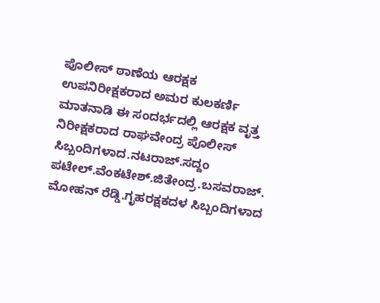ಪೊಲೀಸ್ ಠಾಣೆಯ ಆರಕ್ಷಕ ಉಪನಿರೀಕ್ಷಕರಾದ ಅಮರ ಕುಲಕರ್ಣಿ ಮಾತನಾಡಿ ಈ ಸಂದರ್ಭದಲ್ಲಿ ಆರಕ್ಷಕ ವೃತ್ತ ನಿರೀಕ್ಷಕರಾದ ರಾಘವೇಂದ್ರ ಪೊಲೀಸ್ ಸಿಬ್ಬಂದಿಗಳಾದ.ನಟರಾಜ್.ಸದ್ದಂ ಪಟೇಲ್.ವೆಂಕಟೇಶ್.ಜಿತೇಂದ್ರ.ಬಸವರಾಜ್. ಮೋಹನ್ ರೆಡ್ಡಿ.ಗೃಹರಕ್ಷಕದಳ ಸಿಬ್ಬಂದಿಗಳಾದ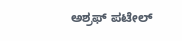ಅಶ್ರಫ್ ಪಟೇಲ್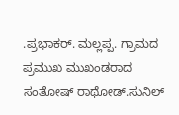.ಪ್ರಭಾಕರ್. ಮಲ್ಲಪ್ಪ. ಗ್ರಾಮದ ಪ್ರಮುಖ ಮುಖಂಡರಾದ ಸಂತೋಷ್ ರಾಥೋಡ್.ಸುನಿಲ್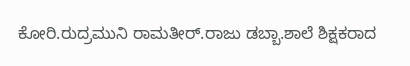ಕೋರಿ.ರುದ್ರಮುನಿ ರಾಮತೀರ್.ರಾಜು ಡಬ್ಬಾ.ಶಾಲೆ ಶಿಕ್ಷಕರಾದ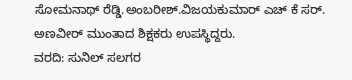ಸೋಮನಾಥ್ ರೆಡ್ಡಿ.ಅಂಬರೀಶ್.ವಿಜಯಕುಮಾರ್ ಎಚ್ ಕೆ ಸರ್. ಅಣವೀರ್ ಮುಂತಾದ ಶಿಕ್ಷಕರು ಉಪಸ್ಥಿದ್ದರು.
ವರದಿ: ಸುನಿಲ್ ಸಲಗರ